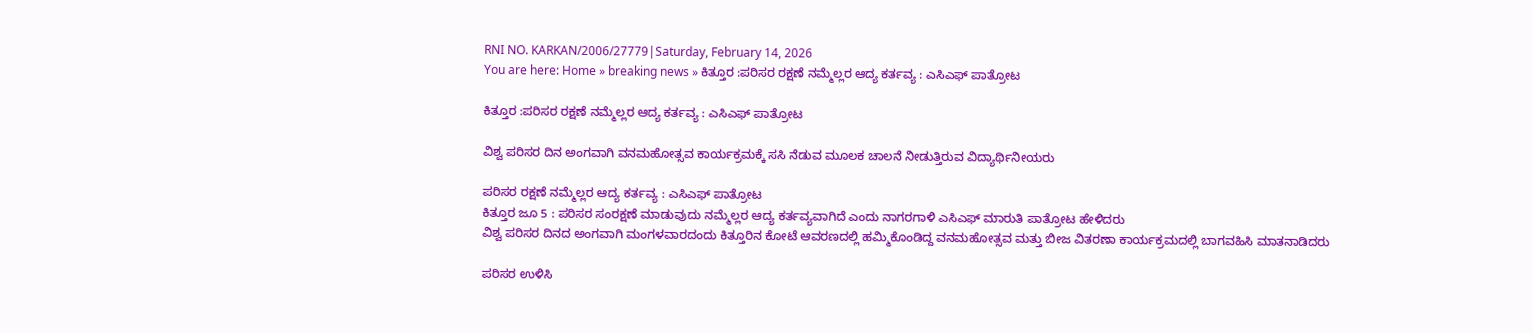RNI NO. KARKAN/2006/27779|Saturday, February 14, 2026
You are here: Home » breaking news » ಕಿತ್ತೂರ :ಪರಿಸರ ರಕ್ಷಣೆ ನಮ್ಮೆಲ್ಲರ ಆದ್ಯ ಕರ್ತವ್ಯ : ಎಸಿಎಫ್ ಪಾತ್ರೋಟ

ಕಿತ್ತೂರ :ಪರಿಸರ ರಕ್ಷಣೆ ನಮ್ಮೆಲ್ಲರ ಆದ್ಯ ಕರ್ತವ್ಯ : ಎಸಿಎಫ್ ಪಾತ್ರೋಟ

ವಿಶ್ವ ಪರಿಸರ ದಿನ ಅಂಗವಾಗಿ ವನಮಹೋತ್ಸವ ಕಾರ್ಯಕ್ರಮಕ್ಕೆ ಸಸಿ ನೆಡುವ ಮೂಲಕ ಚಾಲನೆ ನೀಡುತ್ತಿರುವ ವಿದ್ಯಾರ್ಥಿನೀಯರು

ಪರಿಸರ ರಕ್ಷಣೆ ನಮ್ಮೆಲ್ಲರ ಆದ್ಯ ಕರ್ತವ್ಯ : ಎಸಿಎಫ್ ಪಾತ್ರೋಟ
ಕಿತ್ತೂರ ಜೂ 5 : ಪರಿಸರ ಸಂರಕ್ಷಣೆ ಮಾಡುವುದು ನಮ್ಮೆಲ್ಲರ ಆದ್ಯ ಕರ್ತವ್ಯವಾಗಿದೆ ಎಂದು ನಾಗರಗಾಳಿ ಎಸಿಎಫ್ ಮಾರುತಿ ಪಾತ್ರೋಟ ಹೇಳಿದರು
ವಿಶ್ವ ಪರಿಸರ ದಿನದ ಅಂಗವಾಗಿ ಮಂಗಳವಾರದಂದು ಕಿತ್ತೂರಿನ ಕೋಟೆ ಆವರಣದಲ್ಲಿ ಹಮ್ಮಿಕೊಂಡಿದ್ದ ವನಮಹೋತ್ಸವ ಮತ್ತು ಬೀಜ ವಿತರಣಾ ಕಾರ್ಯಕ್ರಮದಲ್ಲಿ ಬಾಗವಹಿಸಿ ಮಾತನಾಡಿದರು

ಪರಿಸರ ಉಳಿಸಿ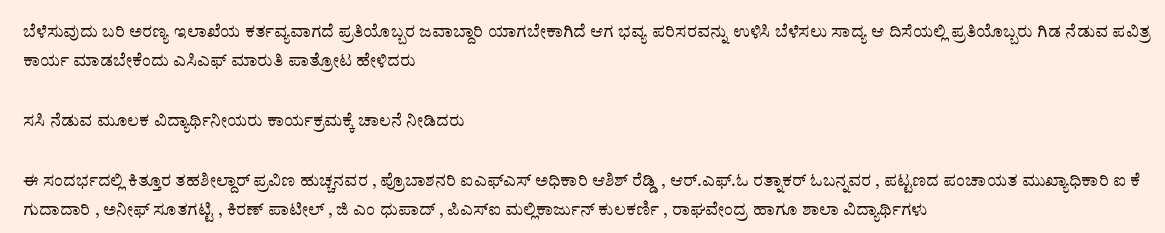ಬೆಳೆಸುವುದು ಬರಿ ಅರಣ್ಯ ಇಲಾಖೆಯ ಕರ್ತವ್ಯವಾಗದೆ ಪ್ರತಿಯೊಬ್ಬರ ಜವಾಬ್ದಾರಿ ಯಾಗಬೇಕಾಗಿದೆ ಆಗ ಭವ್ಯ ಪರಿಸರವನ್ನು ಉಳಿಸಿ ಬೆಳೆಸಲು ಸಾದ್ಯ ಆ ದಿಸೆಯಲ್ಲಿ ಪ್ರತಿಯೊಬ್ಬರು ಗಿಡ ನೆಡುವ ಪವಿತ್ರ ಕಾರ್ಯ ಮಾಡಬೇಕೆಂದು ಎಸಿಎಫ್ ಮಾರುತಿ ಪಾತ್ರೋಟ ಹೇಳಿದರು

ಸಸಿ ನೆಡುವ ಮೂಲಕ ವಿದ್ಯಾರ್ಥಿನೀಯರು ಕಾರ್ಯಕ್ರಮಕ್ಕೆ ಚಾಲನೆ ನೀಡಿದರು

ಈ ಸಂದರ್ಭದಲ್ಲಿ ಕಿತ್ತೂರ ತಹಶೀಲ್ದಾರ್ ಪ್ರವಿಣ ಹುಚ್ಚನವರ , ಪ್ರೊಬಾಶನರಿ ಐಎಫ್ಎಸ್ ಅಧಿಕಾರಿ ಆಶಿಶ್ ರೆಡ್ಡಿ , ಆರ್.ಎಫ್.ಓ ರತ್ನಾಕರ್ ಓಬನ್ನವರ , ಪಟ್ಟಣದ ಪಂಚಾಯತ ಮುಖ್ಯಾಧಿಕಾರಿ ಐ ಕೆ ಗುದಾದಾರಿ , ಅನೀಫ್ ಸೂತಗಟ್ಟಿ , ಕಿರಣ್ ಪಾಟೀಲ್ , ಜಿ ಎಂ ಧುಪಾದ್ , ಪಿಎಸ್ಐ ಮಲ್ಲಿಕಾರ್ಜುನ್ ಕುಲಕರ್ಣಿ , ರಾಘವೇಂದ್ರ ಹಾಗೂ ಶಾಲಾ ವಿದ್ಯಾರ್ಥಿಗಳು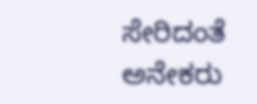ಸೇರಿದಂತೆ ಅನೇಕರು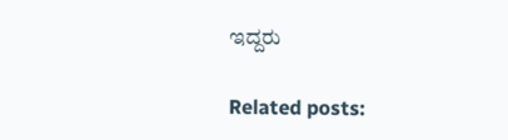ಇದ್ದರು

Related posts: